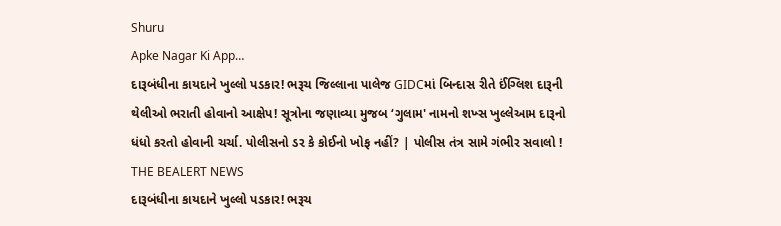Shuru
Apke Nagar Ki App…
દારૂબંધીના કાયદાને ખુલ્લો પડકાર! ભરૂચ જિલ્લાના પાલેજ GIDCમાં બિન્દાસ રીતે ઈંગ્લિશ દારૂની થેલીઓ ભરાતી હોવાનો આક્ષેપ! સૂત્રોના જણાવ્યા મુજબ ‘ગુલામ' નામનો શખ્સ ખુલ્લેઆમ દારૂનો ધંધો કરતો હોવાની ચર્ચા. પોલીસનો ડર કે કોઈનો ખોફ નહીં? | પોલીસ તંત્ર સામે ગંભીર સવાલો !
THE BEALERT NEWS
દારૂબંધીના કાયદાને ખુલ્લો પડકાર! ભરૂચ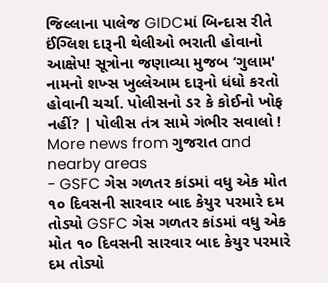જિલ્લાના પાલેજ GIDCમાં બિન્દાસ રીતે ઈંગ્લિશ દારૂની થેલીઓ ભરાતી હોવાનો આક્ષેપ! સૂત્રોના જણાવ્યા મુજબ ‘ગુલામ' નામનો શખ્સ ખુલ્લેઆમ દારૂનો ધંધો કરતો હોવાની ચર્ચા. પોલીસનો ડર કે કોઈનો ખોફ નહીં? | પોલીસ તંત્ર સામે ગંભીર સવાલો !
More news from ગુજરાત and nearby areas
- GSFC ગેસ ગળતર કાંડમાં વધુ એક મોત ૧૦ દિવસની સારવાર બાદ કેયુર પરમારે દમ તોડ્યો GSFC ગેસ ગળતર કાંડમાં વધુ એક મોત ૧૦ દિવસની સારવાર બાદ કેયુર પરમારે દમ તોડ્યો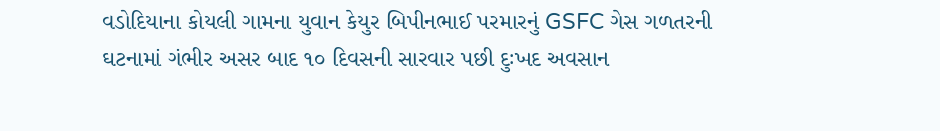વડોદિયાના કોયલી ગામના યુવાન કેયુર બિપીનભાઈ પરમારનું GSFC ગેસ ગળતરની ઘટનામાં ગંભીર અસર બાદ ૧૦ દિવસની સારવાર પછી દુઃખદ અવસાન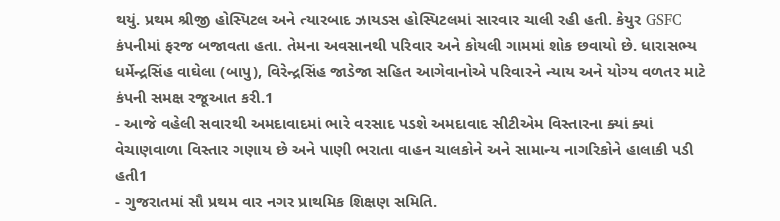થયું. પ્રથમ શ્રીજી હોસ્પિટલ અને ત્યારબાદ ઝાયડસ હોસ્પિટલમાં સારવાર ચાલી રહી હતી. કેયુર GSFC કંપનીમાં ફરજ બજાવતા હતા. તેમના અવસાનથી પરિવાર અને કોયલી ગામમાં શોક છવાયો છે. ધારાસભ્ય ધર્મેન્દ્રસિંહ વાઘેલા (બાપુ), વિરેન્દ્રસિંહ જાડેજા સહિત આગેવાનોએ પરિવારને ન્યાય અને યોગ્ય વળતર માટે કંપની સમક્ષ રજૂઆત કરી.1
- આજે વહેલી સવારથી અમદાવાદમાં ભારે વરસાદ પડશે અમદાવાદ સીટીએમ વિસ્તારના ક્યાં ક્યાં વેચાણવાળા વિસ્તાર ગણાય છે અને પાણી ભરાતા વાહન ચાલકોને અને સામાન્ય નાગરિકોને હાલાકી પડી હતી1
- ગુજરાતમાં સૌ પ્રથમ વાર નગર પ્રાથમિક શિક્ષણ સમિતિ.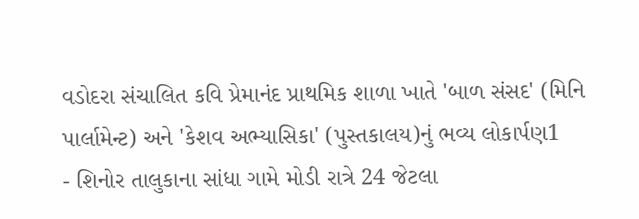વડોદરા સંચાલિત કવિ પ્રેમાનંદ પ્રાથમિક શાળા ખાતે 'બાળ સંસદ' (મિનિ પાર્લામેન્ટ) અને 'કેશવ અભ્યાસિકા' (પુસ્તકાલય)નું ભવ્ય લોકાર્પણ1
- શિનોર તાલુકાના સાંધા ગામે મોડી રાત્રે 24 જેટલા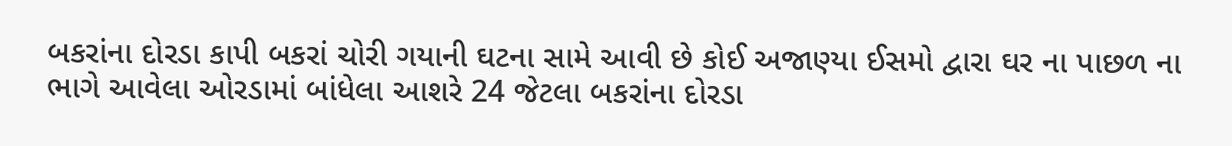બકરાંના દોરડા કાપી બકરાં ચોરી ગયાની ઘટના સામે આવી છે કોઈ અજાણ્યા ઈસમો દ્વારા ઘર ના પાછળ ના ભાગે આવેલા ઓરડામાં બાંધેલા આશરે 24 જેટલા બકરાંના દોરડા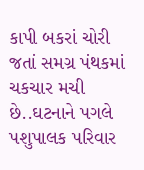કાપી બકરાં ચોરી જતાં સમગ્ર પંથકમાં ચકચાર મચી છે..ઘટનાને પગલે પશુપાલક પરિવાર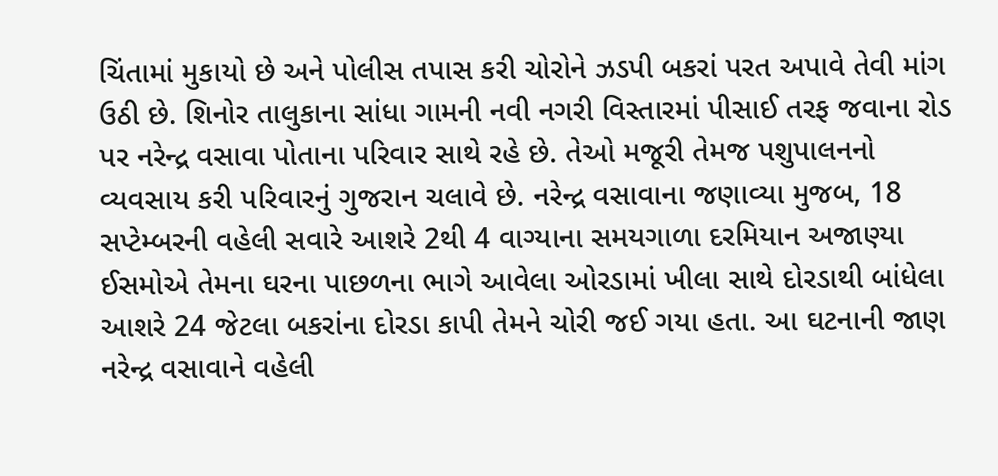ચિંતામાં મુકાયો છે અને પોલીસ તપાસ કરી ચોરોને ઝડપી બકરાં પરત અપાવે તેવી માંગ ઉઠી છે. શિનોર તાલુકાના સાંધા ગામની નવી નગરી વિસ્તારમાં પીસાઈ તરફ જવાના રોડ પર નરેન્દ્ર વસાવા પોતાના પરિવાર સાથે રહે છે. તેઓ મજૂરી તેમજ પશુપાલનનો વ્યવસાય કરી પરિવારનું ગુજરાન ચલાવે છે. નરેન્દ્ર વસાવાના જણાવ્યા મુજબ, 18 સપ્ટેમ્બરની વહેલી સવારે આશરે 2થી 4 વાગ્યાના સમયગાળા દરમિયાન અજાણ્યા ઈસમોએ તેમના ઘરના પાછળના ભાગે આવેલા ઓરડામાં ખીલા સાથે દોરડાથી બાંધેલા આશરે 24 જેટલા બકરાંના દોરડા કાપી તેમને ચોરી જઈ ગયા હતા. આ ઘટનાની જાણ નરેન્દ્ર વસાવાને વહેલી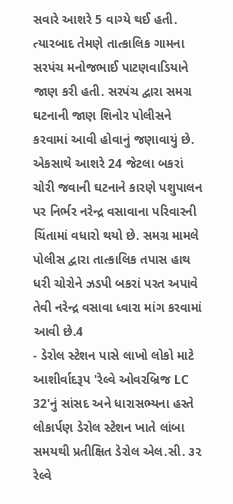સવારે આશરે 5 વાગ્યે થઈ હતી. ત્યારબાદ તેમણે તાત્કાલિક ગામના સરપંચ મનોજભાઈ પાટણવાડિયાને જાણ કરી હતી. સરપંચ દ્વારા સમગ્ર ઘટનાની જાણ શિનોર પોલીસને કરવામાં આવી હોવાનું જણાવાયું છે. એકસાથે આશરે 24 જેટલા બકરાં ચોરી જવાની ઘટનાને કારણે પશુપાલન પર નિર્ભર નરેન્દ્ર વસાવાના પરિવારની ચિંતામાં વધારો થયો છે. સમગ્ર મામલે પોલીસ દ્વારા તાત્કાલિક તપાસ હાથ ધરી ચોરોને ઝડપી બકરાં પરત અપાવે તેવી નરેન્દ્ર વસાવા ધ્વારા માંગ કરવામાં આવી છે.4
- ડેરોલ સ્ટેશન પાસે લાખો લોકો માટે આશીર્વાદરૂપ 'રેલ્વે ઓવરબ્રિજ LC 32'નું સાંસદ અને ધારાસભ્યના હસ્તે લોકાર્પણ ડેરોલ સ્ટેશન ખાતે લાંબા સમયથી પ્રતીક્ષિત ડેરોલ એલ.સી. ૩૨ રેલ્વે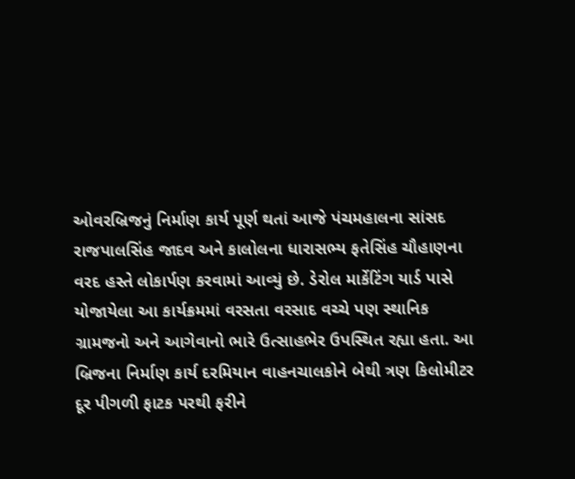ઓવરબ્રિજનું નિર્માણ કાર્ય પૂર્ણ થતાં આજે પંચમહાલના સાંસદ રાજપાલસિંહ જાદવ અને કાલોલના ધારાસભ્ય ફતેસિંહ ચૌહાણના વરદ હસ્તે લોકાર્પણ કરવામાં આવ્યું છે. ડેરોલ માર્કેટિંગ યાર્ડ પાસે યોજાયેલા આ કાર્યક્રમમાં વરસતા વરસાદ વચ્ચે પણ સ્થાનિક ગ્રામજનો અને આગેવાનો ભારે ઉત્સાહભેર ઉપસ્થિત રહ્યા હતા. આ બ્રિજના નિર્માણ કાર્ય દરમિયાન વાહનચાલકોને બેથી ત્રણ કિલોમીટર દૂર પીગળી ફાટક પરથી ફરીને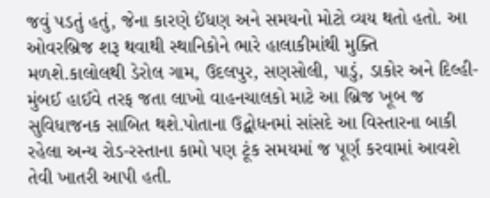જવું પડતું હતું, જેના કારણે ઈંધણ અને સમયનો મોટો વ્યય થતો હતો. આ ઓવરબ્રિજ શરૂ થવાથી સ્થાનિકોને ભારે હાલાકીમાંથી મુક્તિ મળશે.કાલોલથી ડેરોલ ગામ, ઉદલપુર, સણસોલી, પાડું, ડાકોર અને દિલ્હી-મુંબઈ હાઈવે તરફ જતા લાખો વાહનચાલકો માટે આ બ્રિજ ખૂબ જ સુવિધાજનક સાબિત થશે.પોતાના ઉદ્બોધનમાં સાંસદે આ વિસ્તારના બાકી રહેલા અન્ય રોડ-રસ્તાના કામો પણ ટૂંક સમયમાં જ પૂર્ણ કરવામાં આવશે તેવી ખાતરી આપી હતી.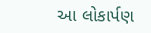આ લોકાર્પણ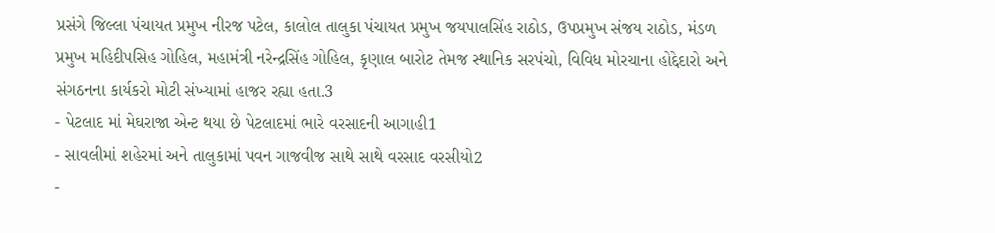પ્રસંગે જિલ્લા પંચાયત પ્રમુખ નીરજ પટેલ, કાલોલ તાલુકા પંચાયત પ્રમુખ જયપાલસિંહ રાઠોડ, ઉપપ્રમુખ સંજય રાઠોડ, મંડળ પ્રમુખ મહિદીપસિહ ગોહિલ, મહામંત્રી નરેન્દ્રસિંહ ગોહિલ, કૃણાલ બારોટ તેમજ સ્થાનિક સરપંચો, વિવિધ મોરચાના હોદ્દેદારો અને સંગઠનના કાર્યકરો મોટી સંખ્યામાં હાજર રહ્યા હતા.3
- પેટલાદ માં મેઘરાજા એન્ટ થયા છે પેટલાદમાં ભારે વરસાદની આગાહી1
- સાવલીમાં શહેરમાં અને તાલુકામાં પવન ગાજવીજ સાથે સાથે વરસાદ વરસીયો2
-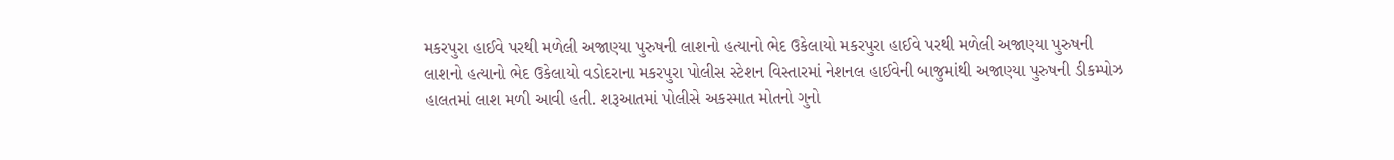મકરપુરા હાઈવે પરથી મળેલી અજાણ્યા પુરુષની લાશનો હત્યાનો ભેદ ઉકેલાયો મકરપુરા હાઈવે પરથી મળેલી અજાણ્યા પુરુષની લાશનો હત્યાનો ભેદ ઉકેલાયો વડોદરાના મકરપુરા પોલીસ સ્ટેશન વિસ્તારમાં નેશનલ હાઈવેની બાજુમાંથી અજાણ્યા પુરુષની ડીકમ્પોઝ હાલતમાં લાશ મળી આવી હતી. શરૂઆતમાં પોલીસે અકસ્માત મોતનો ગુનો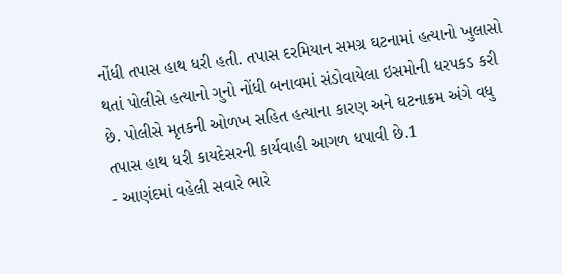નોંધી તપાસ હાથ ધરી હતી. તપાસ દરમિયાન સમગ્ર ઘટનામાં હત્યાનો ખુલાસો થતાં પોલીસે હત્યાનો ગુનો નોંધી બનાવમાં સંડોવાયેલા ઇસમોની ધરપકડ કરી છે. પોલીસે મૃતકની ઓળખ સહિત હત્યાના કારણ અને ઘટનાક્રમ અંગે વધુ તપાસ હાથ ધરી કાયદેસરની કાર્યવાહી આગળ ધપાવી છે.1
- આણંદમાં વહેલી સવારે ભારે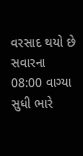વરસાદ થયો છે સવારના 08:00 વાગ્યા સુધી ભારે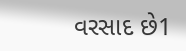વરસાદ છે1